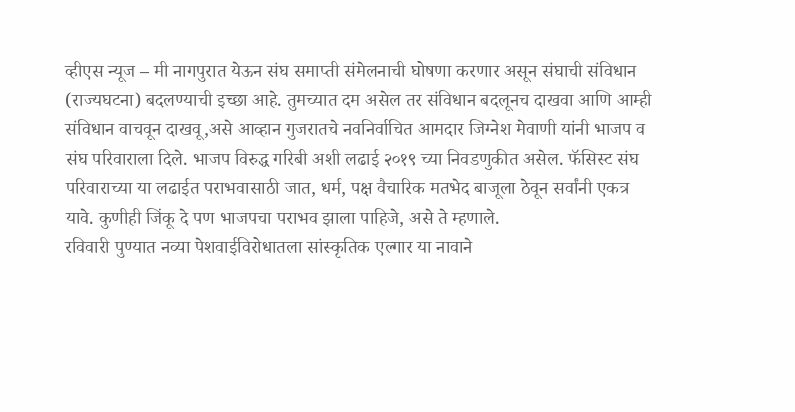व्हीएस न्यूज – मी नागपुरात येऊन संघ समाप्ती संमेलनाची घोषणा करणार असून संघाची संविधान (राज्यघटना) बदलण्याची इच्छा आहे. तुमच्यात दम असेल तर संविधान बदलूनच दाखवा आणि आम्ही संविधान वाचवून दाखवू,असे आव्हान गुजरातचे नवनिर्वाचित आमदार जिग्नेश मेवाणी यांनी भाजप व संघ परिवाराला दिले. भाजप विरुद्ध गरिबी अशी लढाई २०१९ च्या निवडणुकीत असेल. फॅसिस्ट संघ परिवाराच्या या लढाईत पराभवासाठी जात, धर्म, पक्ष वैचारिक मतभेद बाजूला ठेवून सर्वांनी एकत्र यावे. कुणीही जिंकू दे पण भाजपचा पराभव झाला पाहिजे, असे ते म्हणाले.
रविवारी पुण्यात नव्या पेशवाईविरोधातला सांस्कृतिक एल्गार या नावाने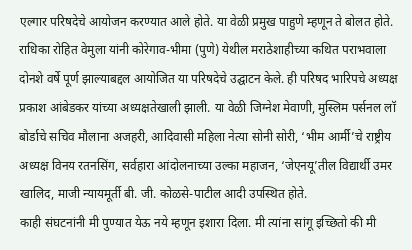एल्गार परिषदेचे आयोजन करण्यात आले होते. या वेळी प्रमुख पाहुणे म्हणून ते बोलत होते. राधिका रोहित वेमुला यांनी कोरेगाव-भीमा (पुणे) येथील मराठेशाहीच्या कथित पराभवाला दोनशे वर्षे पूर्ण झाल्याबद्दल आयोजित या परिषदेचे उद्घाटन केले. ही परिषद भारिपचे अध्यक्ष प्रकाश आंबेडकर यांच्या अध्यक्षतेखाली झाली. या वेळी जिग्नेश मेवाणी, मुस्लिम पर्सनल लॉ बोर्डाचे सचिव मौलाना अजहरी, आदिवासी महिला नेत्या सोनी सोरी, ‘भीम आर्मी’चे राष्ट्रीय अध्यक्ष विनय रतनसिंग, सर्वहारा आंदोलनाच्या उल्का महाजन, ‘जेएनयू’तील विद्यार्थी उमर खालिद, माजी न्यायमूर्ती बी. जी. कोळसे-पाटील आदी उपस्थित होते.
काही संघटनांनी मी पुण्यात येऊ नये म्हणून इशारा दिला. मी त्यांना सांगू इच्छितो की मी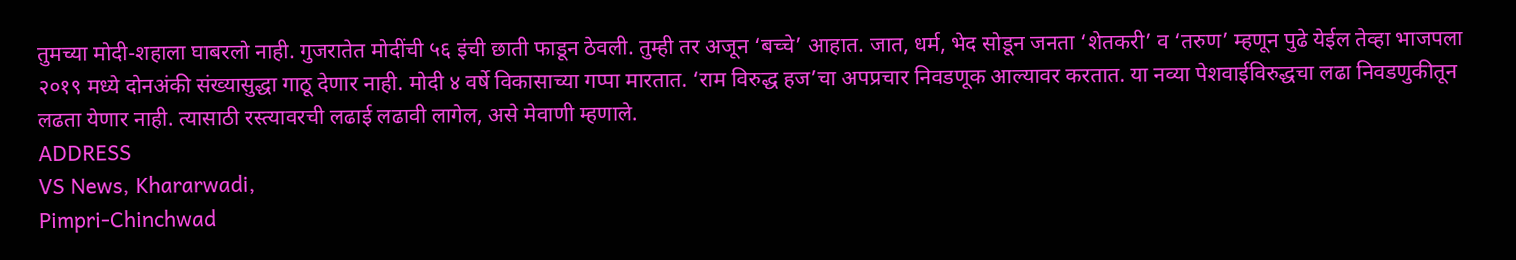तुमच्या मोदी-शहाला घाबरलो नाही. गुजरातेत मोदींची ५६ इंची छाती फाडून ठेवली. तुम्ही तर अजून ‘बच्चे’ आहात. जात, धर्म, भेद सोडून जनता ‘शेतकरी’ व ‘तरुण’ म्हणून पुढे येईल तेव्हा भाजपला २०१९ मध्ये दोनअंकी संख्यासुद्धा गाठू देणार नाही. मोदी ४ वर्षे विकासाच्या गप्पा मारतात. ‘राम विरुद्ध हज’चा अपप्रचार निवडणूक आल्यावर करतात. या नव्या पेशवाईविरुद्धचा लढा निवडणुकीतून लढता येणार नाही. त्यासाठी रस्त्यावरची लढाई लढावी लागेल, असे मेवाणी म्हणाले.
ADDRESS
VS News, Khararwadi,
Pimpri-Chinchwad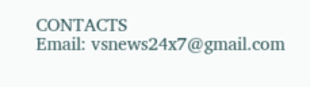CONTACTS
Email: vsnews24x7@gmail.com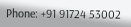Phone: +91 91724 53002